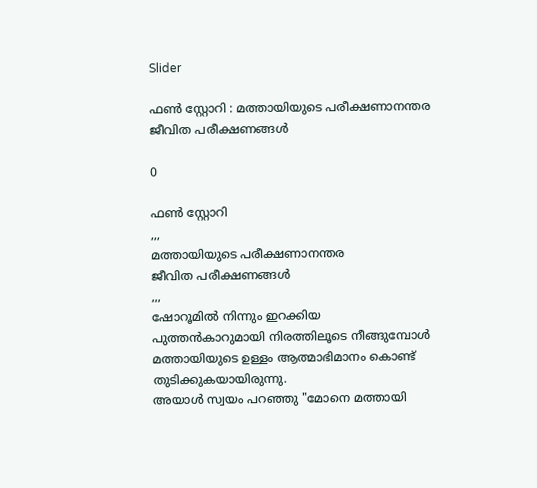Slider

ഫൺ സ്റ്റോറി : മത്തായിയുടെ പരീക്ഷണാനന്തര ജീവിത പരീക്ഷണങ്ങൾ

0

ഫൺ സ്റ്റോറി
,,,
മത്തായിയുടെ പരീക്ഷണാനന്തര
ജീവിത പരീക്ഷണങ്ങൾ
,,,
ഷോറൂമിൽ നിന്നും ഇറക്കിയ പുത്തൻകാറുമായി നിരത്തിലൂടെ നീങ്ങുമ്പോൾ മത്തായിയുടെ ഉള്ളം ആത്മാഭിമാനം കൊണ്ട് തുടിക്കുകയായിരുന്നു.
അയാൾ സ്വയം പറഞ്ഞു "മോനെ മത്തായി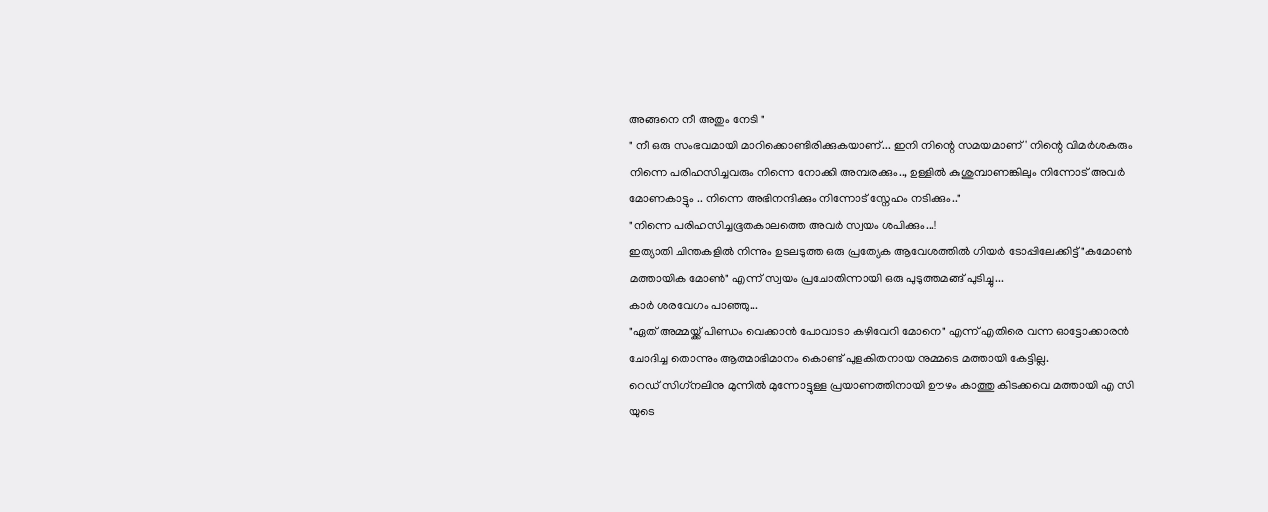അങ്ങനെ നീ അതും നേടി "
" നീ ഒരു സംഭവമായി മാറിക്കൊണ്ടിരിക്കുകയാണ്... ഇനി നിന്റെ സമയമാണ് ' നിന്റെ വിമർശകരും നിന്നെ പരിഹസിച്ചവരും നിന്നെ നോക്കി അമ്പരക്കും.., ഉള്ളിൽ കുശുമ്പാണങ്കിലും നിന്നോട് അവർ മോണകാട്ടും .. നിന്നെ അഭിനന്ദിക്കും നിന്നോട് സ്നേഹം നടിക്കും.."
"നിന്നെ പരിഹസിച്ചഭൂതകാലത്തെ അവർ സ്വയം ശപിക്കും...!
ഇത്യാതി ചിന്തകളിൽ നിന്നും ഉടലടുത്ത ഒരു പ്രത്യേക ആവേശത്തിൽ ഗിയർ ടോപ്പിലേക്കിട്ട് "കമോൺ മത്തായിക മോൺ" എന്ന് സ്വയം പ്രചോതിന്നായി ഒരു പുടുത്തമങ്ങ് പുടിച്ചു...
കാർ ശരവേഗം പാഞ്ഞു...
"ഏത് അമ്മയ്ക്ക് പിണ്ഡം വെക്കാൻ പോവാടാ കഴിവേറി മോനെ" എന്ന് എതിരെ വന്ന ഓട്ടോക്കാരൻ ചോദിച്ച തൊന്നും ആത്മാഭിമാനം കൊണ്ട് പുളകിതനായ നുമ്മടെ മത്തായി കേട്ടില്ല.
റെഡ് സിഗ്‌നലിനു മുന്നിൽ മുന്നോട്ടുള്ള പ്രയാണത്തിനായി ഊഴം കാത്തു കിടക്കവെ മത്തായി എ സി യുടെ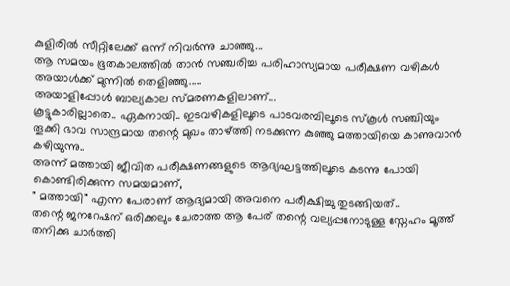കുളിരിൽ സീറ്റിലേക്ക് ഒന്ന് നിവർന്നു ചാഞ്ഞു...
ആ സമയം ഭൂതകാലത്തിൽ താൻ സഞ്ചരിച്ച പരിഹാസ്യമായ പരീക്ഷണ വഴികൾ അയാൾക്ക് മുന്നിൽ തെളിഞ്ഞു.....
അയാളിപ്പോൾ ബാല്യകാല സ്മരണകളിലാണ്...
കൂട്ടുകാരില്ലാതെ.. ഏകനായി.. ഇടവഴികളിലൂടെ പാടവരമ്പിലൂടെ സ്കൂൾ സഞ്ചിയും തൂക്കി ഭാവ സാന്ദ്രമായ തന്റെ മുഖം താഴ്ത്തി നടക്കുന്ന കുഞ്ഞു മത്തായിയെ കാണുവാൻ കഴിയുന്നു..
അന്ന് മത്തായി ജീവിത പരീക്ഷണങ്ങളുടെ ആദ്യഘട്ടത്തിലൂടെ കടന്നു പോയി കൊണ്ടിരിക്കുന്ന സമയമാണ്,
" മത്തായി" എന്ന പേരാണ് ആദ്യമായി അവനെ പരീക്ഷിച്ചു തുടങ്ങിയത്..
തന്റെ ജനറേഷന് ഒരിക്കലും ചേരാത്ത ആ പേര് തന്റെ വല്യപ്പനോടുള്ള സ്നേഹം മൂത്ത് തനിക്കു ചാർത്തി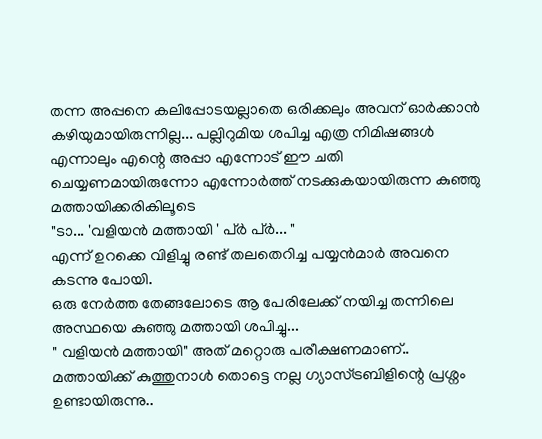തന്ന അപ്പനെ കലിപ്പോടയല്ലാതെ ഒരിക്കലും അവന് ഓർക്കാൻ കഴിയുമായിരുന്നില്ല... പല്ലിറുമിയ ശപിച്ച എത്ര നിമിഷങ്ങൾ
എന്നാലും എന്റെ അപ്പാ എന്നോട് ഈ ചതി ചെയ്യണമായിരുന്നോ എന്നോർത്ത് നടക്കുകയായിരുന്ന കുഞ്ഞു മത്തായിക്കരികിലൂടെ
"ടാ... 'വളിയൻ മത്തായി ' പ്ർ പ്ർ... "
എന്ന് ഉറക്കെ വിളിച്ചു രണ്ട് തലതെറിച്ച പയ്യൻമാർ അവനെ കടന്നു പോയി.
ഒരു നേർത്ത തേങ്ങലോടെ ആ പേരിലേക്ക് നയിച്ച തന്നിലെ അസ്ഥയെ കുഞ്ഞു മത്തായി ശപിച്ചു...
" വളിയൻ മത്തായി" അത് മറ്റൊരു പരീക്ഷണമാണ്..
മത്തായിക്ക് കുത്തുനാൾ തൊട്ടെ നല്ല ഗ്യാസ്ട്രബിളിന്റെ പ്രശ്നം ഉണ്ടായിരുന്നു..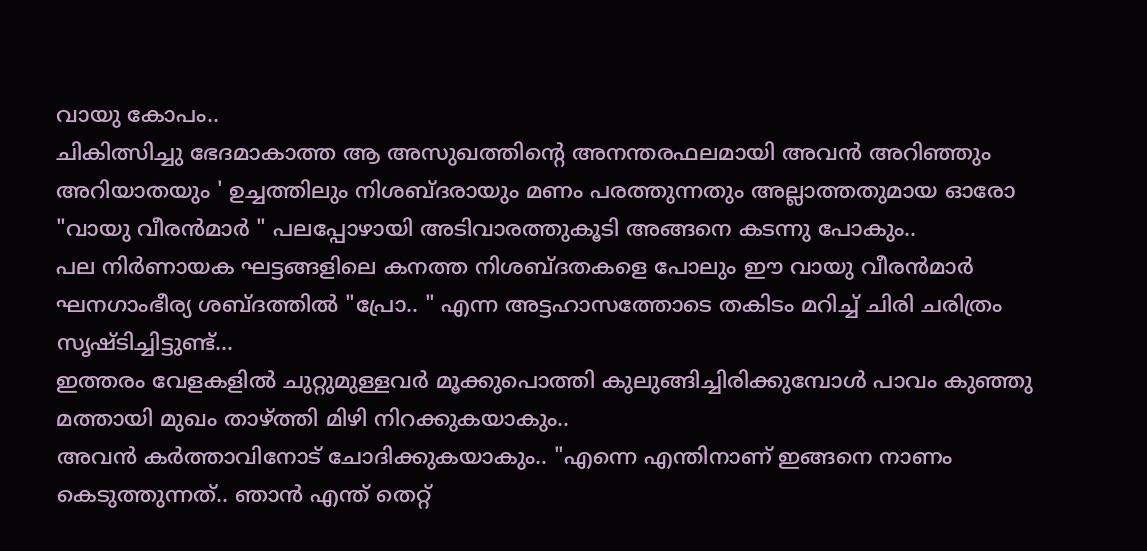വായു കോപം..
ചികിത്സിച്ചു ഭേദമാകാത്ത ആ അസുഖത്തിന്റെ അനന്തരഫലമായി അവൻ അറിഞ്ഞും അറിയാതയും ' ഉച്ചത്തിലും നിശബ്ദരായും മണം പരത്തുന്നതും അല്ലാത്തതുമായ ഓരോ "വായു വീരൻമാർ " പലപ്പോഴായി അടിവാരത്തുകൂടി അങ്ങനെ കടന്നു പോകും..
പല നിർണായക ഘട്ടങ്ങളിലെ കനത്ത നിശബ്ദതകളെ പോലും ഈ വായു വീരൻമാർ ഘനഗാംഭീര്യ ശബ്ദത്തിൽ "പ്രോ.. " എന്ന അട്ടഹാസത്തോടെ തകിടം മറിച്ച് ചിരി ചരിത്രം സൃഷ്ടിച്ചിട്ടുണ്ട്...
ഇത്തരം വേളകളിൽ ചുറ്റുമുള്ളവർ മൂക്കുപൊത്തി കുലുങ്ങിച്ചിരിക്കുമ്പോൾ പാവം കുഞ്ഞു മത്തായി മുഖം താഴ്ത്തി മിഴി നിറക്കുകയാകും..
അവൻ കർത്താവിനോട് ചോദിക്കുകയാകും.. "എന്നെ എന്തിനാണ് ഇങ്ങനെ നാണം കെടുത്തുന്നത്.. ഞാൻ എന്ത് തെറ്റ്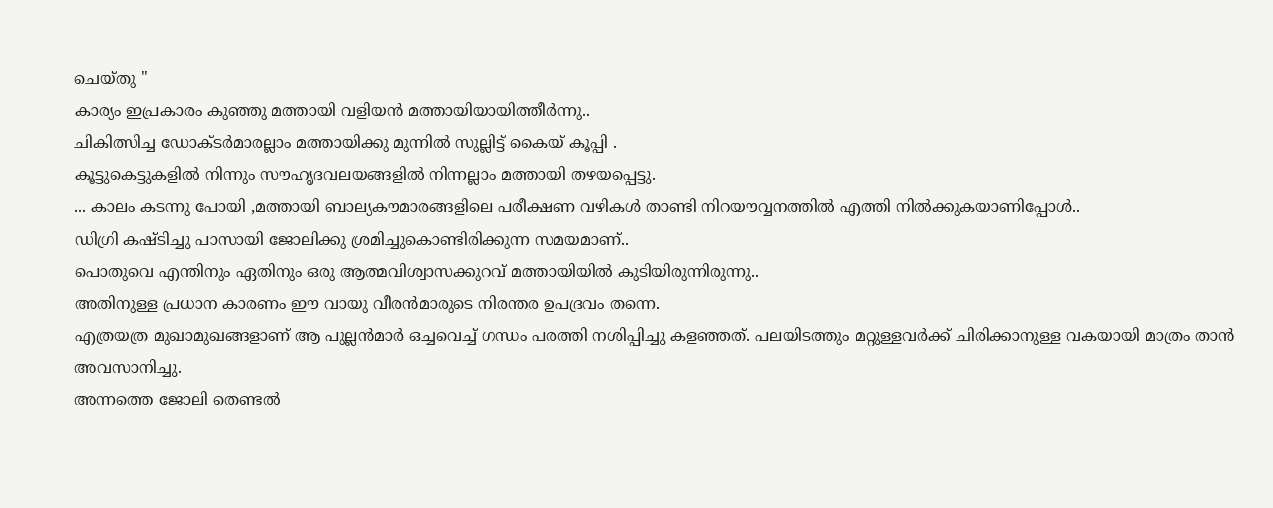ചെയ്തു "
കാര്യം ഇപ്രകാരം കുഞ്ഞു മത്തായി വളിയൻ മത്തായിയായിത്തീർന്നു..
ചികിത്സിച്ച ഡോക്ടർമാരല്ലാം മത്തായിക്കു മുന്നിൽ സുല്ലിട്ട് കൈയ് കൂപ്പി .
കൂട്ടുകെട്ടുകളിൽ നിന്നും സൗഹൃദവലയങ്ങളിൽ നിന്നല്ലാം മത്തായി തഴയപ്പെട്ടു.
... കാലം കടന്നു പോയി ,മത്തായി ബാല്യകൗമാരങ്ങളിലെ പരീക്ഷണ വഴികൾ താണ്ടി നിറയൗവ്വനത്തിൽ എത്തി നിൽക്കുകയാണിപ്പോൾ..
ഡിഗ്രി കഷ്ടിച്ചു പാസായി ജോലിക്കു ശ്രമിച്ചുകൊണ്ടിരിക്കുന്ന സമയമാണ്..
പൊതുവെ എന്തിനും ഏതിനും ഒരു ആത്മവിശ്വാസക്കുറവ് മത്തായിയിൽ കുടിയിരുന്നിരുന്നു..
അതിനുള്ള പ്രധാന കാരണം ഈ വായു വീരൻമാരുടെ നിരന്തര ഉപദ്രവം തന്നെ.
എത്രയത്ര മുഖാമുഖങ്ങളാണ് ആ പുല്ലൻമാർ ഒച്ചവെച്ച് ഗന്ധം പരത്തി നശിപ്പിച്ചു കളഞ്ഞത്. പലയിടത്തും മറ്റുള്ളവർക്ക് ചിരിക്കാനുള്ള വകയായി മാത്രം താൻ അവസാനിച്ചു.
അന്നത്തെ ജോലി തെണ്ടൽ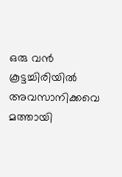ഒരു വൻ കൂട്ടച്ചിരിയിൽ അവസാനിക്കവെ മത്തായി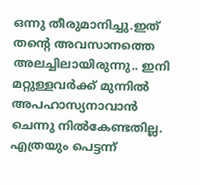ഒന്നു തീരുമാനിച്ചു.ഇത് തന്റെ അവസാനത്തെ അലച്ചിലായിരുന്നു.. ഇനി മറ്റുള്ളവർക്ക് മുന്നിൽ അപഹാസ്യനാവാൻ ചെന്നു നിൽകേണ്ടതില്ല.
എത്രയും പെട്ടന്ന്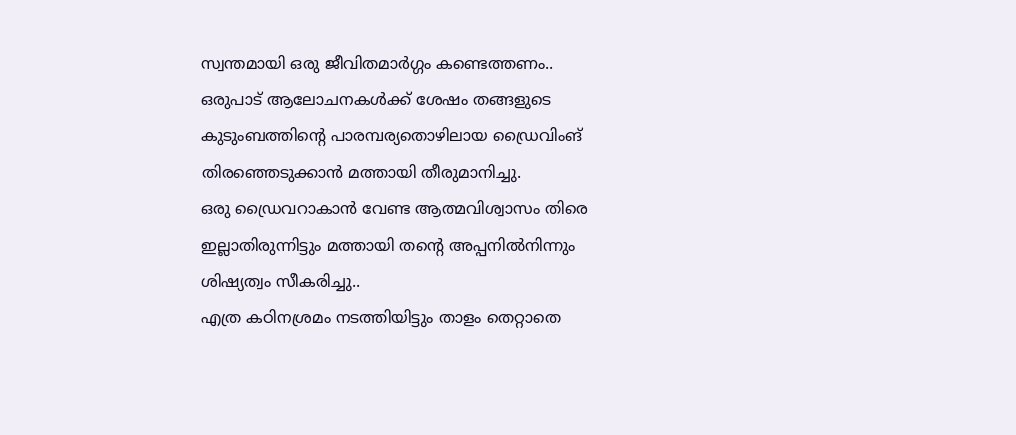സ്വന്തമായി ഒരു ജീവിതമാർഗ്ഗം കണ്ടെത്തണം..
ഒരുപാട് ആലോചനകൾക്ക് ശേഷം തങ്ങളുടെ കുടുംബത്തിന്റെ പാരമ്പര്യതൊഴിലായ ഡ്രൈവിംങ് തിരഞ്ഞെടുക്കാൻ മത്തായി തീരുമാനിച്ചു.
ഒരു ഡ്രൈവറാകാൻ വേണ്ട ആത്മവിശ്വാസം തിരെ ഇല്ലാതിരുന്നിട്ടും മത്തായി തന്റെ അപ്പനിൽനിന്നും ശിഷ്യത്വം സീകരിച്ചു..
എത്ര കഠിനശ്രമം നടത്തിയിട്ടും താളം തെറ്റാതെ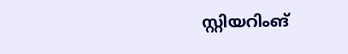സ്റ്റിയറിംങ്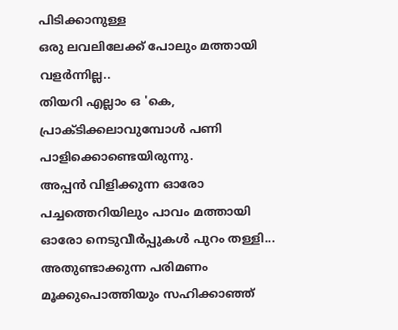പിടിക്കാനുള്ള
ഒരു ലവലിലേക്ക് പോലും മത്തായി വളർന്നില്ല..
തിയറി എല്ലാം ഒ 'കെ, പ്രാക്ടിക്കലാവുമ്പോൾ പണി പാളിക്കൊണ്ടെയിരുന്നു.
അപ്പൻ വിളിക്കുന്ന ഓരോ പച്ചത്തെറിയിലും പാവം മത്തായി ഓരോ നെടുവീർപ്പുകൾ പുറം തള്ളി...
അതുണ്ടാക്കുന്ന പരിമണം മൂക്കുപൊത്തിയും സഹിക്കാഞ്ഞ്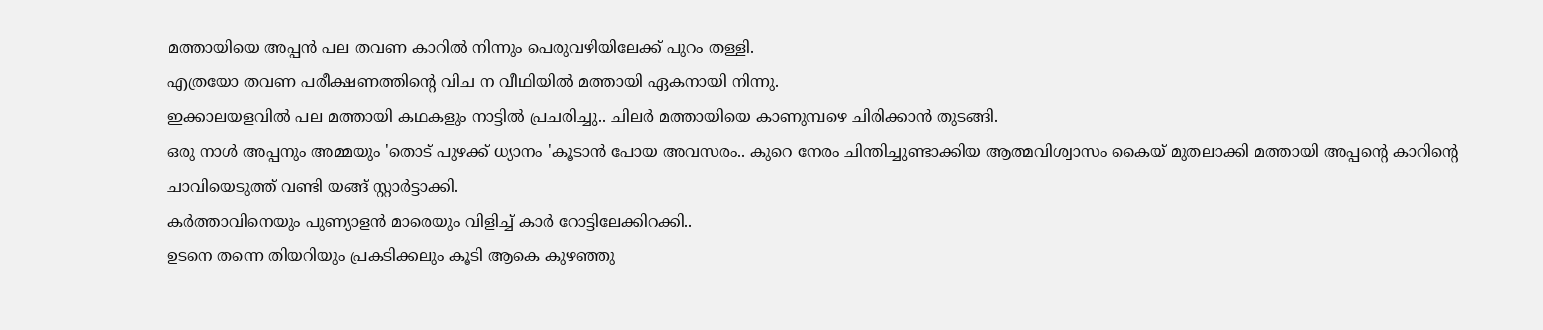മത്തായിയെ അപ്പൻ പല തവണ കാറിൽ നിന്നും പെരുവഴിയിലേക്ക് പുറം തള്ളി.
എത്രയോ തവണ പരീക്ഷണത്തിന്റെ വിച ന വീഥിയിൽ മത്തായി ഏകനായി നിന്നു.
ഇക്കാലയളവിൽ പല മത്തായി കഥകളും നാട്ടിൽ പ്രചരിച്ചു.. ചിലർ മത്തായിയെ കാണുമ്പഴെ ചിരിക്കാൻ തുടങ്ങി.
ഒരു നാൾ അപ്പനും അമ്മയും 'തൊട് പുഴക്ക് ധ്യാനം 'കൂടാൻ പോയ അവസരം.. കുറെ നേരം ചിന്തിച്ചുണ്ടാക്കിയ ആത്മവിശ്വാസം കൈയ് മുതലാക്കി മത്തായി അപ്പന്റെ കാറിന്റെ ചാവിയെടുത്ത് വണ്ടി യങ്ങ് സ്റ്റാർട്ടാക്കി.
കർത്താവിനെയും പുണ്യാളൻ മാരെയും വിളിച്ച് കാർ റോട്ടിലേക്കിറക്കി..
ഉടനെ തന്നെ തിയറിയും പ്രകടിക്കലും കൂടി ആകെ കുഴഞ്ഞു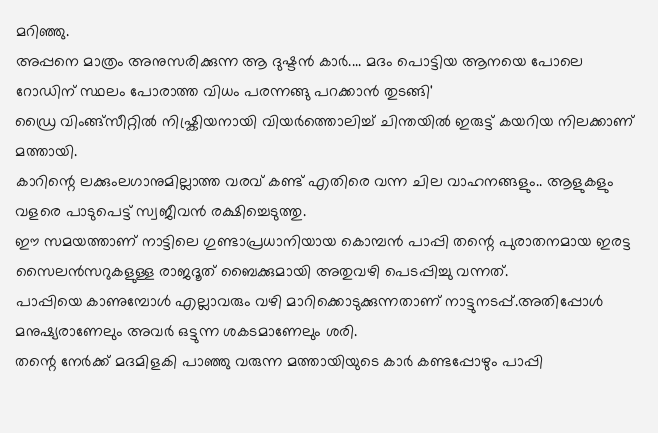മറിഞ്ഞു.
അപ്പനെ മാത്രം അനുസരിക്കുന്ന ആ ദുഷ്ടൻ കാർ.... മദം പൊട്ടിയ ആനയെ പോലെ റോഡിന് സ്ഥലം പോരാത്ത വിധം പരന്നങ്ങു പറക്കാൻ തുടങ്ങി'
ഡ്രൈ വിംങ്ങ്സീറ്റിൽ നിഷ്ക്രിയനായി വിയർത്തൊലിച്ച് ചിന്തയിൽ ഇരുട്ട് കയറിയ നിലക്കാണ് മത്തായി.
കാറിന്റെ ലക്കുംലഗാനുമില്ലാത്ത വരവ് കണ്ട് എതിരെ വന്ന ചില വാഹനങ്ങളും.. ആളുകളും വളരെ പാടുപെട്ട് സ്വജീവൻ രക്ഷിച്ചെടുത്തു.
ഈ സമയത്താണ് നാട്ടിലെ ഗുണ്ടാപ്രധാനിയായ കൊമ്പൻ പാപ്പി തന്റെ പുരാതനമായ ഇരട്ട സൈലൻസറുകളുള്ള രാജദൂത് ബൈക്കുമായി അതുവഴി പെടപ്പിച്ചു വന്നത്.
പാപ്പിയെ കാണുമ്പോൾ എല്ലാവരും വഴി മാറിക്കൊടുക്കുന്നതാണ് നാട്ടുനടപ്പ്.അതിപ്പോൾ മനുഷ്യരാണേലും അവർ ഒട്ടുന്ന ശകടമാണേലും ശരി.
തന്റെ നേർക്ക് മദമിളകി പാഞ്ഞു വരുന്ന മത്തായിയുടെ കാർ കണ്ടപ്പോഴും പാപ്പി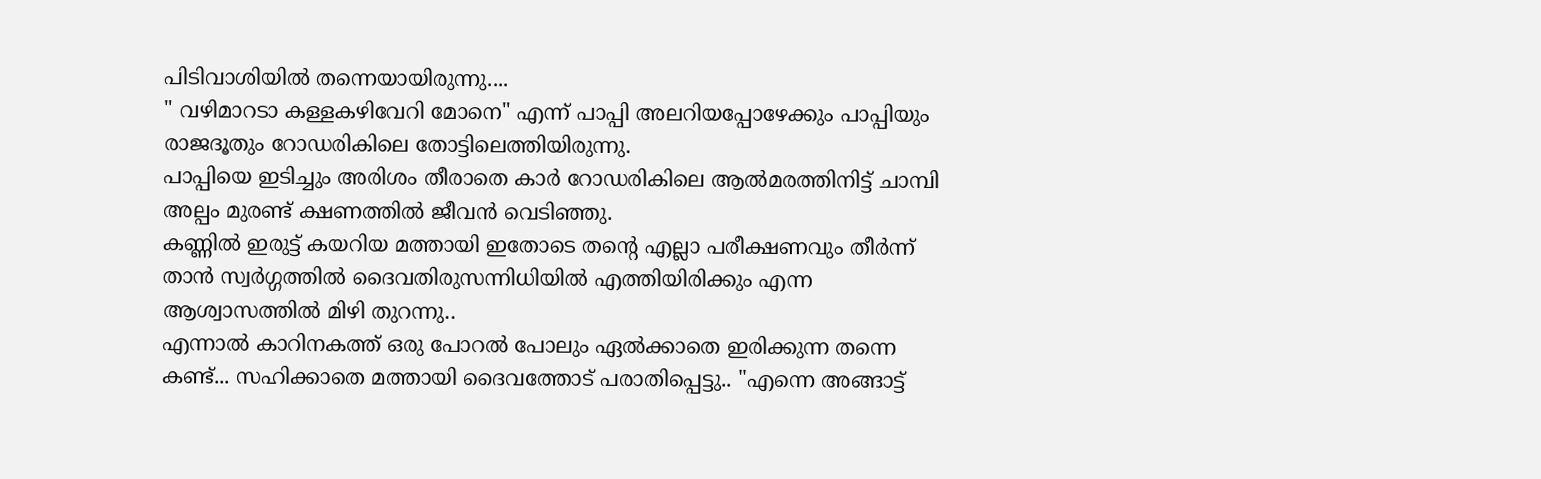പിടിവാശിയിൽ തന്നെയായിരുന്നു....
" വഴിമാറടാ കള്ളകഴിവേറി മോനെ" എന്ന് പാപ്പി അലറിയപ്പോഴേക്കും പാപ്പിയും രാജദൂതും റോഡരികിലെ തോട്ടിലെത്തിയിരുന്നു.
പാപ്പിയെ ഇടിച്ചും അരിശം തീരാതെ കാർ റോഡരികിലെ ആൽമരത്തിനിട്ട് ചാമ്പി അല്പം മുരണ്ട് ക്ഷണത്തിൽ ജീവൻ വെടിഞ്ഞു.
കണ്ണിൽ ഇരുട്ട് കയറിയ മത്തായി ഇതോടെ തന്റെ എല്ലാ പരീക്ഷണവും തീർന്ന് താൻ സ്വർഗ്ഗത്തിൽ ദൈവതിരുസന്നിധിയിൽ എത്തിയിരിക്കും എന്ന ആശ്വാസത്തിൽ മിഴി തുറന്നു..
എന്നാൽ കാറിനകത്ത് ഒരു പോറൽ പോലും ഏൽക്കാതെ ഇരിക്കുന്ന തന്നെ കണ്ട്... സഹിക്കാതെ മത്തായി ദൈവത്തോട് പരാതിപ്പെട്ടു.. "എന്നെ അങ്ങാട്ട്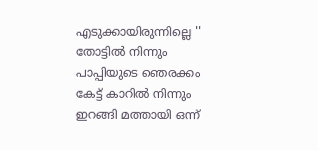എടുക്കായിരുന്നില്ലെ ''
തോട്ടിൽ നിന്നും പാപ്പിയുടെ ഞെരക്കം കേട്ട് കാറിൽ നിന്നും ഇറങ്ങി മത്തായി ഒന്ന്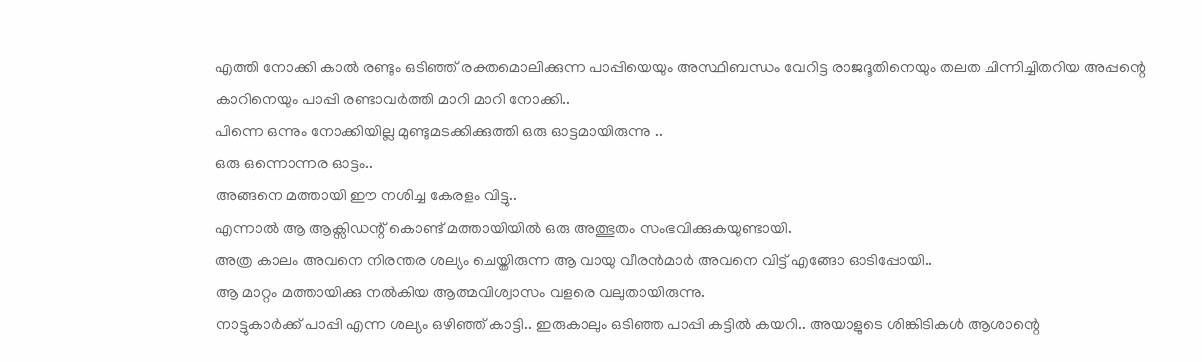എത്തി നോക്കി കാൽ രണ്ടും ഒടിഞ്ഞ് രക്തമൊലിക്കുന്ന പാപ്പിയെയും അസ്ഥിബന്ധം വേറിട്ട രാജദൂതിനെയും തലത ചിന്നിച്ചിതറിയ അപ്പന്റെ കാറിനെയും പാപ്പി രണ്ടാവർത്തി മാറി മാറി നോക്കി..
പിന്നെ ഒന്നും നോക്കിയില്ല മുണ്ടുമടക്കിക്കുത്തി ഒരു ഓട്ടമായിരുന്നു ..
ഒരു ഒന്നൊന്നര ഓട്ടം..
അങ്ങനെ മത്തായി ഈ നശിച്ച കേരളം വിട്ടു..
എന്നാൽ ആ ആക്സിഡന്റ് കൊണ്ട് മത്തായിയിൽ ഒരു അത്ഭുതം സംഭവിക്കുകയുണ്ടായി.
അത്ര കാലം അവനെ നിരന്തര ശല്യം ചെയ്തിരുന്ന ആ വായു വീരൻമാർ അവനെ വിട്ട് എങ്ങോ ഓടിപ്പോയി..
ആ മാറ്റം മത്തായിക്കു നൽകിയ ആത്മവിശ്വാസം വളരെ വലുതായിരുന്നു.
നാട്ടുകാർക്ക് പാപ്പി എന്ന ശല്യം ഒഴിഞ്ഞ് കാട്ടി.. ഇരുകാലും ഒടിഞ്ഞ പാപ്പി കട്ടിൽ കയറി.. അയാളുടെ ശിങ്കിടികൾ ആശാന്റെ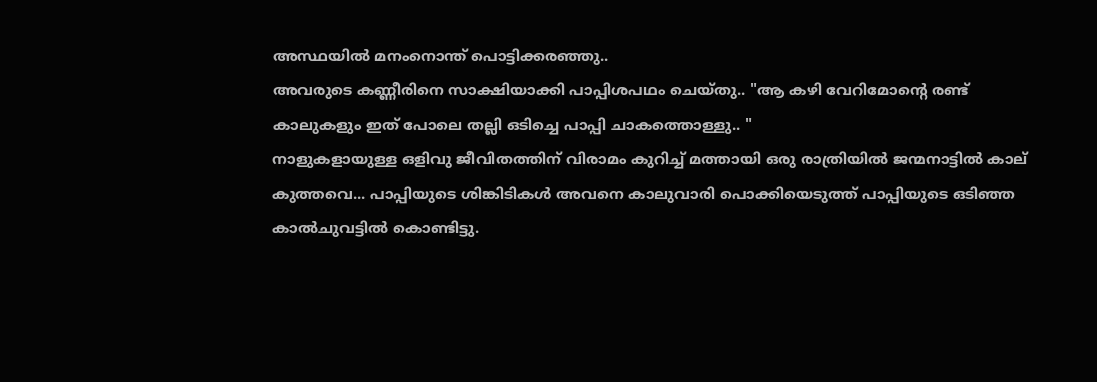അസ്ഥയിൽ മനംനൊന്ത് പൊട്ടിക്കരഞ്ഞു..
അവരുടെ കണ്ണീരിനെ സാക്ഷിയാക്കി പാപ്പിശപഥം ചെയ്തു.. "ആ കഴി വേറിമോന്റെ രണ്ട് കാലുകളും ഇത് പോലെ തല്ലി ഒടിച്ചെ പാപ്പി ചാകത്തൊള്ളു.. "
നാളുകളായുള്ള ഒളിവു ജീവിതത്തിന് വിരാമം കുറിച്ച് മത്തായി ഒരു രാത്രിയിൽ ജന്മനാട്ടിൽ കാല് കുത്തവെ... പാപ്പിയുടെ ശിങ്കിടികൾ അവനെ കാലുവാരി പൊക്കിയെടുത്ത് പാപ്പിയുടെ ഒടിഞ്ഞ കാൽചുവട്ടിൽ കൊണ്ടിട്ടു.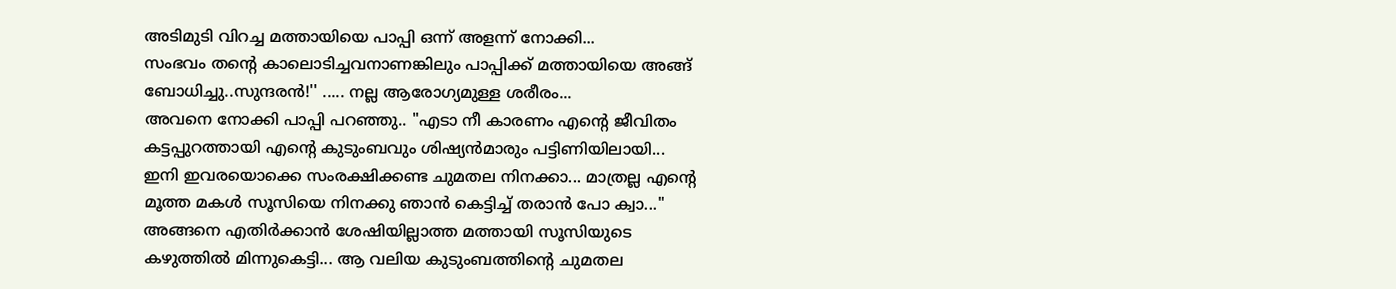അടിമുടി വിറച്ച മത്തായിയെ പാപ്പി ഒന്ന് അളന്ന് നോക്കി...
സംഭവം തന്റെ കാലൊടിച്ചവനാണങ്കിലും പാപ്പിക്ക് മത്തായിയെ അങ്ങ് ബോധിച്ചു..സുന്ദരൻ!'' ..... നല്ല ആരോഗ്യമുള്ള ശരീരം...
അവനെ നോക്കി പാപ്പി പറഞ്ഞു.. "എടാ നീ കാരണം എന്റെ ജീവിതം കട്ടപ്പുറത്തായി എന്റെ കുടുംബവും ശിഷ്യൻമാരും പട്ടിണിയിലായി... ഇനി ഇവരയൊക്കെ സംരക്ഷിക്കണ്ട ചുമതല നിനക്കാ... മാത്രല്ല എന്റെ മൂത്ത മകൾ സൂസിയെ നിനക്കു ഞാൻ കെട്ടിച്ച് തരാൻ പോ ക്വാ..."
അങ്ങനെ എതിർക്കാൻ ശേഷിയില്ലാത്ത മത്തായി സൂസിയുടെ കഴുത്തിൽ മിന്നുകെട്ടി... ആ വലിയ കുടുംബത്തിന്റെ ചുമതല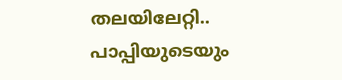തലയിലേറ്റി.. പാപ്പിയുടെയും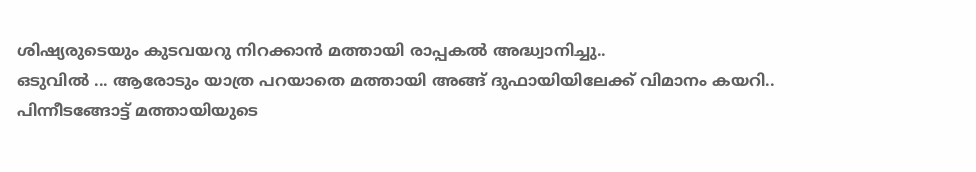ശിഷ്യരുടെയും കുടവയറു നിറക്കാൻ മത്തായി രാപ്പകൽ അദ്ധ്വാനിച്ചു..
ഒടുവിൽ ... ആരോടും യാത്ര പറയാതെ മത്തായി അങ്ങ് ദുഫായിയിലേക്ക് വിമാനം കയറി..
പിന്നീടങ്ങോട്ട് മത്തായിയുടെ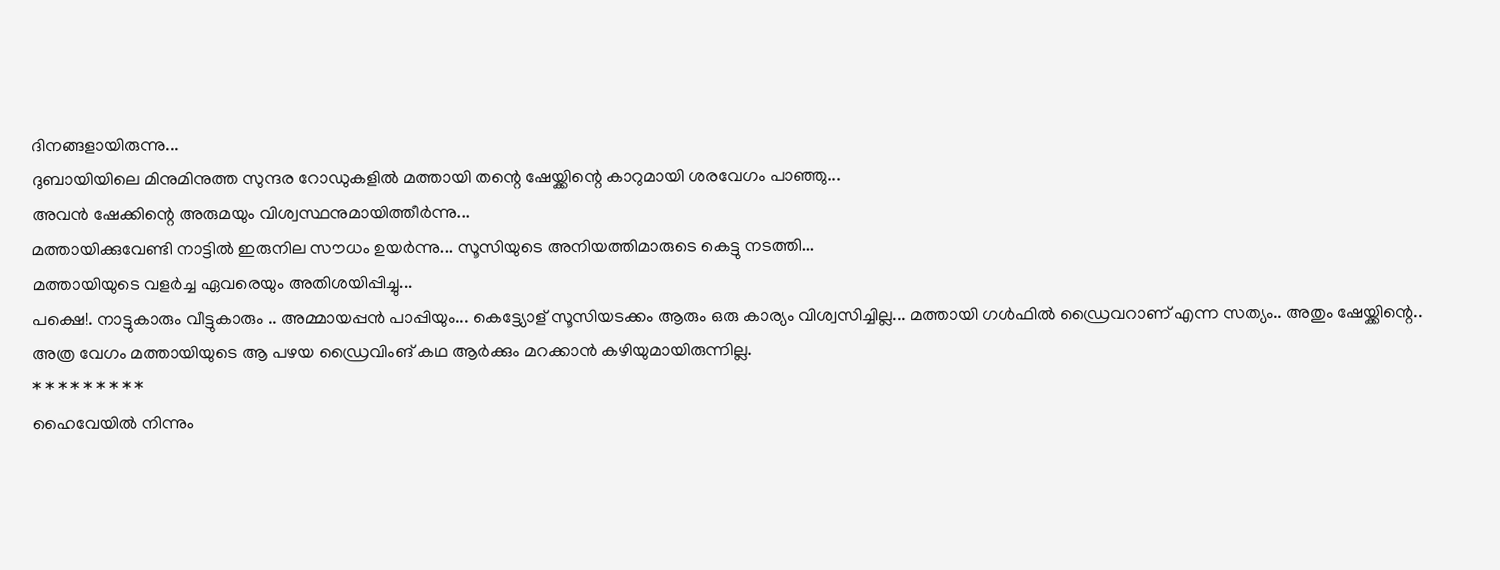ദിനങ്ങളായിരുന്നു...
ദുബായിയിലെ മിനുമിനുത്ത സുന്ദര റോഡുകളിൽ മത്തായി തന്റെ ഷേയ്ക്കിന്റെ കാറുമായി ശരവേഗം പാഞ്ഞു...
അവൻ ഷേക്കിന്റെ അരുമയും വിശ്വസ്ഥനുമായിത്തീർന്നു...
മത്തായിക്കുവേണ്ടി നാട്ടിൽ ഇരുനില സൗധം ഉയർന്നു... സൂസിയുടെ അനിയത്തിമാരുടെ കെട്ടു നടത്തി...
മത്തായിയുടെ വളർച്ച ഏവരെയും അതിശയിപ്പിച്ചു...
പക്ഷെ!. നാട്ടുകാരും വീട്ടുകാരും .. അമ്മായപ്പൻ പാപ്പിയും... കെട്ട്യോള് സൂസിയടക്കം ആരും ഒരു കാര്യം വിശ്വസിച്ചില്ല... മത്തായി ഗൾഫിൽ ഡ്രൈവറാണ് എന്ന സത്യം.. അതും ഷേയ്ക്കിന്റെ..
അത്ര വേഗം മത്തായിയുടെ ആ പഴയ ഡ്രൈവിംങ് കഥ ആർക്കും മറക്കാൻ കഴിയുമായിരുന്നില്ല.
* * * * * * * * *
ഹൈവേയിൽ നിന്നും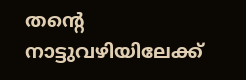തന്റെ നാട്ടുവഴിയിലേക്ക്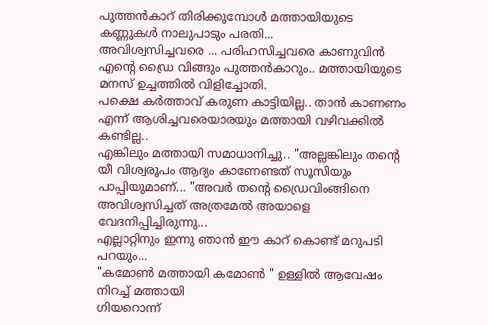പുത്തൻകാറ് തിരിക്കുമ്പോൾ മത്തായിയുടെ കണ്ണുകൾ നാലുപാടും പരതി...
അവിശ്വസിച്ചവരെ ... പരിഹസിച്ചവരെ കാണുവിൻ എന്റെ ഡ്രൈ വിങ്ങും പുത്തൻകാറും.. മത്തായിയുടെ മനസ് ഉച്ചത്തിൽ വിളിച്ചോതി.
പക്ഷെ കർത്താവ് കരുണ കാട്ടിയില്ല.. താൻ കാണണം എന്ന് ആശിച്ചവരെയാരയും മത്തായി വഴിവക്കിൽ കണ്ടില്ല..
എങ്കിലും മത്തായി സമാധാനിച്ചു.. "അല്ലങ്കിലും തന്റെ യീ വിശ്വരൂപം ആദ്യം കാണേണ്ടത് സൂസിയും പാപ്പിയുമാണ്... "അവർ തന്റെ ഡ്രൈവിംങ്ങിനെ അവിശ്വസിച്ചത് അത്രമേൽ അയാളെ വേദനിപ്പിച്ചിരുന്നു...
എല്ലാറ്റിനും ഇന്നു ഞാൻ ഈ കാറ് കൊണ്ട് മറുപടി പറയും...
"കമോൺ മത്തായി കമോൺ " ഉള്ളിൽ ആവേഷം നിറച്ച് മത്തായി
ഗിയറൊന്ന്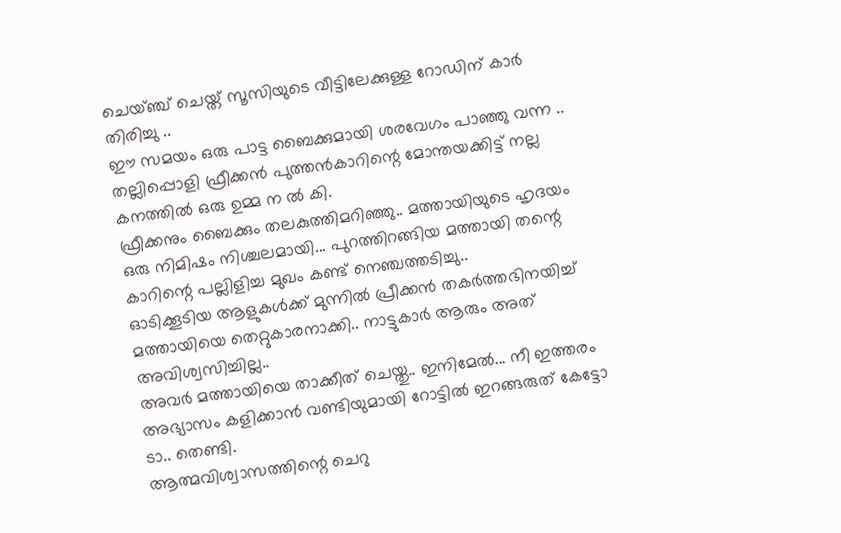ചെയ്ഞ്ച് ചെയ്ത് സൂസിയുടെ വീട്ടിലേക്കുള്ള റോഡിന് കാർ തിരിച്ചു ..
ഈ സമയം ഒരു പാട്ട ബൈക്കുമായി ശരവേഗം പാഞ്ഞു വന്ന .. തല്ലിപ്പൊളി ഫ്രീക്കൻ പുത്തൻകാറിന്റെ മോന്തയക്കിട്ട് നല്ല കനത്തിൽ ഒരു ഉമ്മ ന ൽ കി.
ഫ്രീക്കനും ബൈക്കും തലകുത്തിമറിഞ്ഞു.. മത്തായിയുടെ ഹൃദയം ഒരു നിമിഷം നിശ്ചലമായി... പുറത്തിറങ്ങിയ മത്തായി തന്റെ കാറിന്റെ പല്ലിളിച്ച മുഖം കണ്ട് നെഞ്ചത്തടിച്ചു..
ഓടിക്കൂടിയ ആളുകൾക്ക് മുന്നിൽ പ്രീക്കൻ തകർത്തഭിനയിച്ച് മത്തായിയെ തെറ്റുകാരനാക്കി.. നാട്ടുകാർ ആരും അത് അവിശ്വസിച്ചില്ല..
അവർ മത്തായിയെ താക്കീത് ചെയ്തു.. ഇനിമേൽ... നീ ഇത്തരം അഭ്യാസം കളിക്കാൻ വണ്ടിയുമായി റോട്ടിൽ ഇറങ്ങരുത് കേട്ടോ ടാ.. തെണ്ടി.
ആത്മവിശ്വാസത്തിന്റെ ചെറു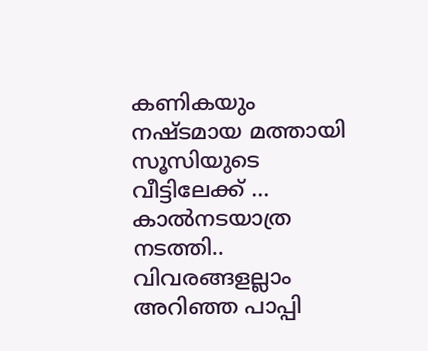കണികയും നഷ്ടമായ മത്തായി സൂസിയുടെ വീട്ടിലേക്ക് ... കാൽനടയാത്ര നടത്തി..
വിവരങ്ങളല്ലാം അറിഞ്ഞ പാപ്പി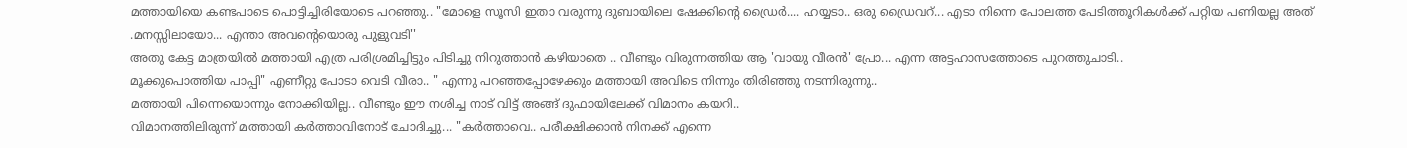മത്തായിയെ കണ്ടപാടെ പൊട്ടിച്ചിരിയോടെ പറഞ്ഞു.. "മോളെ സൂസി ഇതാ വരുന്നു ദുബായിലെ ഷേക്കിന്റെ ഡ്രൈർ.... ഹയ്യടാ.. ഒരു ഡ്രൈവറ്... എടാ നിന്നെ പോലത്ത പേടിത്തൂറികൾക്ക് പറ്റിയ പണിയല്ല അത് .മനസ്സിലായോ... എന്താ അവന്റെയൊരു പുളുവടി''
അതു കേട്ട മാത്രയിൽ മത്തായി എത്ര പരിശ്രമിച്ചിട്ടും പിടിച്ചു നിറുത്താൻ കഴിയാതെ .. വീണ്ടും വിരുന്നത്തിയ ആ 'വായു വീരൻ' പ്രോ... എന്ന അട്ടഹാസത്തോടെ പുറത്തുചാടി..
മൂക്കുപൊത്തിയ പാപ്പി" എണീറ്റു പോടാ വെടി വീരാ.. " എന്നു പറഞ്ഞപ്പോഴേക്കും മത്തായി അവിടെ നിന്നും തിരിഞ്ഞു നടന്നിരുന്നു..
മത്തായി പിന്നെയൊന്നും നോക്കിയില്ല.. വീണ്ടും ഈ നശിച്ച നാട് വിട്ട് അങ്ങ് ദുഫായിലേക്ക് വിമാനം കയറി..
വിമാനത്തിലിരുന്ന് മത്തായി കർത്താവിനോട് ചോദിച്ചു... "കർത്താവെ.. പരീക്ഷിക്കാൻ നിനക്ക് എന്നെ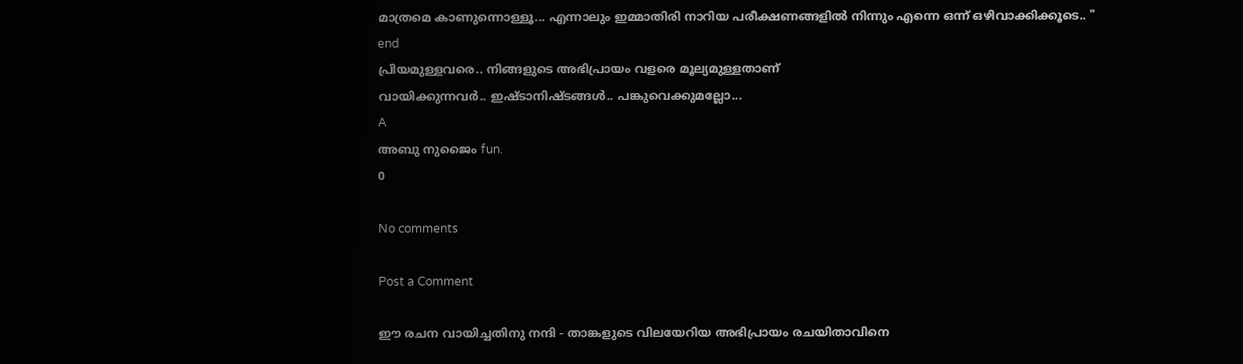മാത്രമെ കാണുന്നൊള്ളൂ... എന്നാലും ഇമ്മാതിരി നാറിയ പരീക്ഷണങ്ങളിൽ നിന്നും എന്നെ ഒന്ന് ഒഴിവാക്കിക്കൂടെ.. "
end
പ്രിയമുള്ളവരെ.. നിങ്ങളുടെ അഭിപ്രായം വളരെ മൂല്യമുള്ളതാണ്
വായിക്കുന്നവർ.. ഇഷ്ടാനിഷ്ടങ്ങൾ.. പങ്കുവെക്കുമല്ലോ...
A
അബു നുജൈം fun.
0

No comments

Post a Comment

ഈ രചന വായിച്ചതിനു നന്ദി - താങ്കളുടെ വിലയേറിയ അഭിപ്രായം രചയിതാവിനെ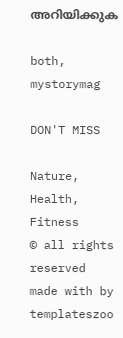അറിയിക്കുക

both, mystorymag

DON'T MISS

Nature, Health, Fitness
© all rights reserved
made with by templateszoo